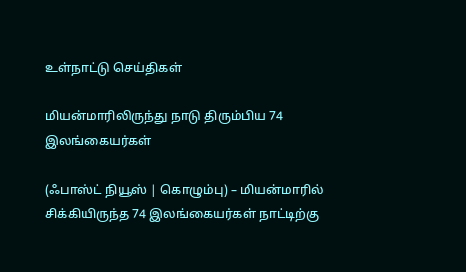உள்நாட்டு செய்திகள்

மியன்மாரிலிருந்து நாடு திரும்பிய 74 இலங்கையர்கள்

(ஃபாஸ்ட் நியூஸ் | கொழும்பு) – மியன்மாரில் சிக்கியிருந்த 74 இலங்கையர்கள் நாட்டிற்கு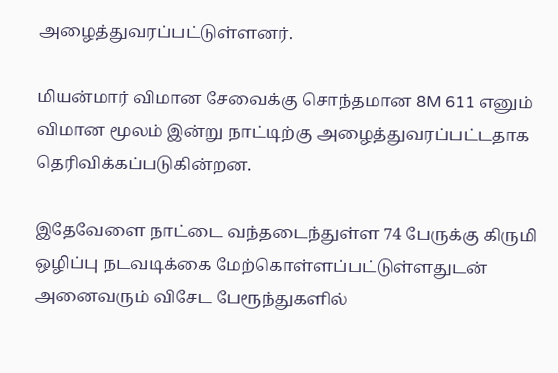அழைத்துவரப்பட்டுள்ளனர்.

மியன்மார் விமான சேவைக்கு சொந்தமான 8M 611 எனும் விமான மூலம் இன்று நாட்டிற்கு அழைத்துவரப்பட்டதாக தெரிவிக்கப்படுகின்றன.

இதேவேளை நாட்டை வந்தடைந்துள்ள 74 பேருக்கு கிருமி ஒழிப்பு நடவடிக்கை மேற்கொள்ளப்பட்டுள்ளதுடன் அனைவரும் விசேட பேரூந்துகளில்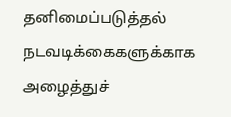தனிமைப்படுத்தல் நடவடிக்கைகளுக்காக அழைத்துச்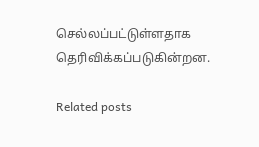செல்லப்பட்டுள்ளதாக தெரிவிக்கப்படுகின்றன.

Related posts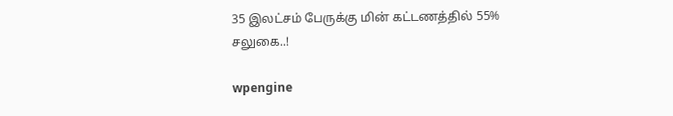35 இலட்சம் பேருக்கு மின் கட்டணத்தில் 55% சலுகை..!

wpengine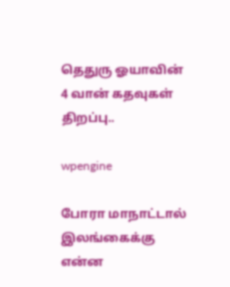தெதுரு ஓயாவின் 4 வான் கதவுகள் திறப்பு..

wpengine

போரா மாநாட்டால் இலங்கைக்கு என்ன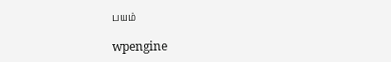பயம்

wpengine